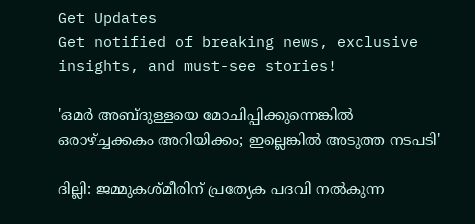Get Updates
Get notified of breaking news, exclusive insights, and must-see stories!

'ഒമര്‍ അബ്ദുള്ളയെ മോചിപ്പിക്കുന്നെങ്കില്‍ ഒരാഴ്ച്ചക്കകം അറിയിക്കം; ഇല്ലെങ്കില്‍ അടുത്ത നടപടി'

ദില്ലി: ജമ്മുകശ്മീരിന് പ്രത്യേക പദവി നല്‍കുന്ന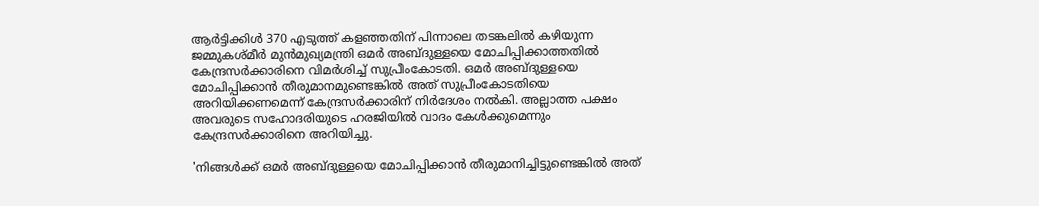ആര്‍ട്ടിക്കിള്‍ 370 എടുത്ത് കളഞ്ഞതിന് പിന്നാലെ തടങ്കലില്‍ കഴിയുന്ന ജമ്മുകശ്മീര്‍ മുന്‍മുഖ്യമന്ത്രി ഒമര്‍ അബ്ദുള്ളയെ മോചിപ്പിക്കാത്തതില്‍ കേന്ദ്രസര്‍ക്കാരിനെ വിമര്‍ശിച്ച് സുപ്രീംകോടതി. ഒമര്‍ അബ്ദുള്ളയെ മോചിപ്പിക്കാന്‍ തീരുമാനമുണ്ടെങ്കില്‍ അത് സുപ്രീംകോടതിയെ അറിയിക്കണമെന്ന് കേന്ദ്രസര്‍ക്കാരിന് നിര്‍ദേശം നല്‍കി. അല്ലാത്ത പക്ഷം അവരുടെ സഹോദരിയുടെ ഹരജിയില്‍ വാദം കേള്‍ക്കുമെന്നും കേന്ദ്രസര്‍ക്കാരിനെ അറിയിച്ചു.

'നിങ്ങള്‍ക്ക് ഒമര്‍ അബ്ദുള്ളയെ മോചിപ്പിക്കാന്‍ തീരുമാനിച്ചിട്ടുണ്ടെങ്കില്‍ അത്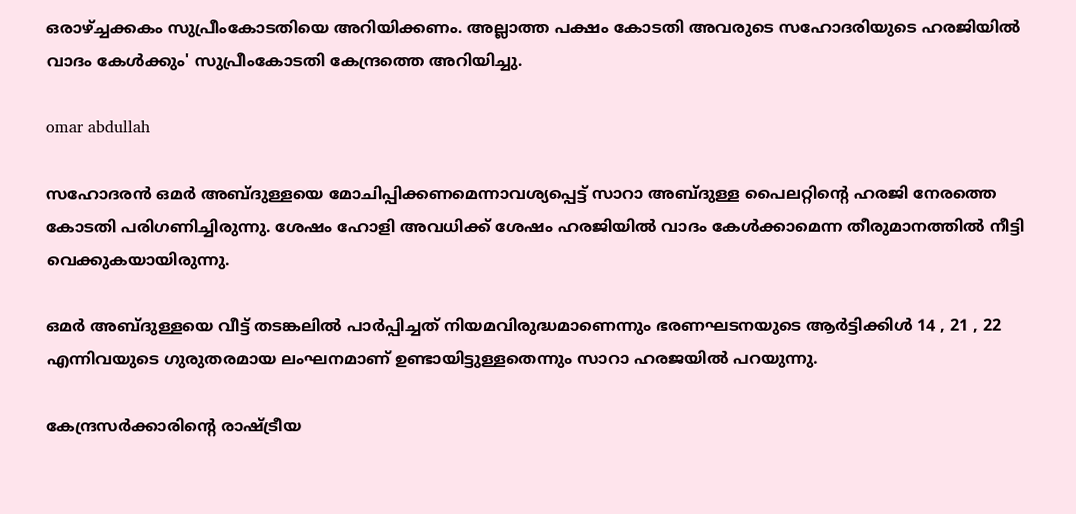ഒരാഴ്ച്ചക്കകം സുപ്രീംകോടതിയെ അറിയിക്കണം. അല്ലാത്ത പക്ഷം കോടതി അവരുടെ സഹോദരിയുടെ ഹരജിയില്‍ വാദം കേള്‍ക്കും' സുപ്രീംകോടതി കേന്ദ്രത്തെ അറിയിച്ചു.

omar abdullah

സഹോദരന്‍ ഒമര്‍ അബ്ദുള്ളയെ മോചിപ്പിക്കണമെന്നാവശ്യപ്പെട്ട് സാറാ അബ്ദുള്ള പൈലറ്റിന്റെ ഹരജി നേരത്തെ കോടതി പരിഗണിച്ചിരുന്നു. ശേഷം ഹോളി അവധിക്ക് ശേഷം ഹരജിയില്‍ വാദം കേള്‍ക്കാമെന്ന തീരുമാനത്തില്‍ നീട്ടി വെക്കുകയായിരുന്നു.

ഒമര്‍ അബ്ദുള്ളയെ വീട്ട് തടങ്കലില്‍ പാര്‍പ്പിച്ചത് നിയമവിരുദ്ധമാണെന്നും ഭരണഘടനയുടെ ആര്‍ട്ടിക്കിള്‍ 14 , 21 , 22 എന്നിവയുടെ ഗുരുതരമായ ലംഘനമാണ് ഉണ്ടായിട്ടുള്ളതെന്നും സാറാ ഹരജയില്‍ പറയുന്നു.

കേന്ദ്രസര്‍ക്കാരിന്റെ രാഷ്ട്രീയ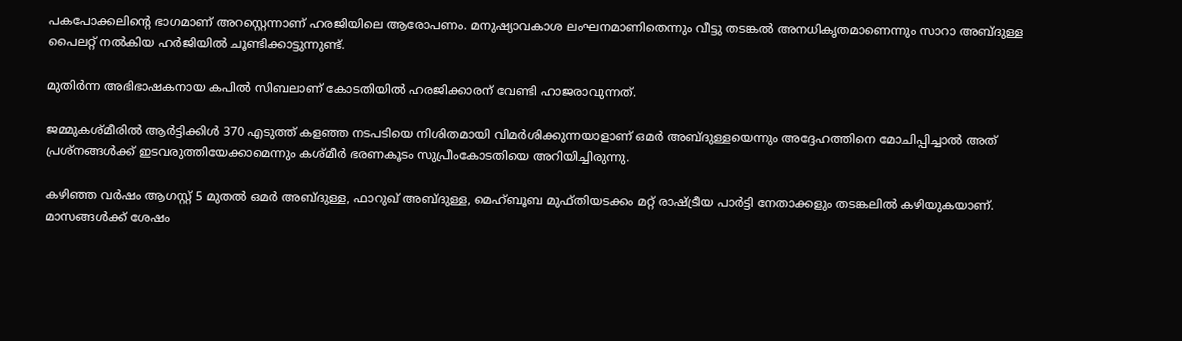പകപോക്കലിന്റെ ഭാഗമാണ് അറസ്റ്റെന്നാണ് ഹരജിയിലെ ആരോപണം. മനുഷ്യാവകാശ ലംഘനമാണിതെന്നും വീട്ടു തടങ്കല്‍ അനധികൃതമാണെന്നും സാറാ അബ്ദുള്ള പൈലറ്റ് നല്‍കിയ ഹര്‍ജിയില്‍ ചൂണ്ടിക്കാട്ടുന്നുണ്ട്.

മുതിര്‍ന്ന അഭിഭാഷകനായ കപില്‍ സിബലാണ് കോടതിയില്‍ ഹരജിക്കാരന് വേണ്ടി ഹാജരാവുന്നത്.

ജമ്മുകശ്മീരില്‍ ആര്‍ട്ടിക്കിള്‍ 370 എടുത്ത് കളഞ്ഞ നടപടിയെ നിശിതമായി വിമര്‍ശിക്കുന്നയാളാണ് ഒമര്‍ അബ്ദുള്ളയെന്നും അദ്ദേഹത്തിനെ മോചിപ്പിച്ചാല്‍ അത് പ്രശ്‌നങ്ങള്‍ക്ക് ഇടവരുത്തിയേക്കാമെന്നും കശ്മീര്‍ ഭരണകൂടം സുപ്രീംകോടതിയെ അറിയിച്ചിരുന്നു.

കഴിഞ്ഞ വര്‍ഷം ആഗസ്റ്റ് 5 മുതല്‍ ഒമര്‍ അബ്ദുള്ള, ഫാറുഖ് അബ്ദുള്ള, മെഹ്ബൂബ മുഫ്തിയടക്കം മറ്റ് രാഷ്ട്രീയ പാര്‍ട്ടി നേതാക്കളും തടങ്കലില്‍ കഴിയുകയാണ്.
മാസങ്ങള്‍ക്ക് ശേഷം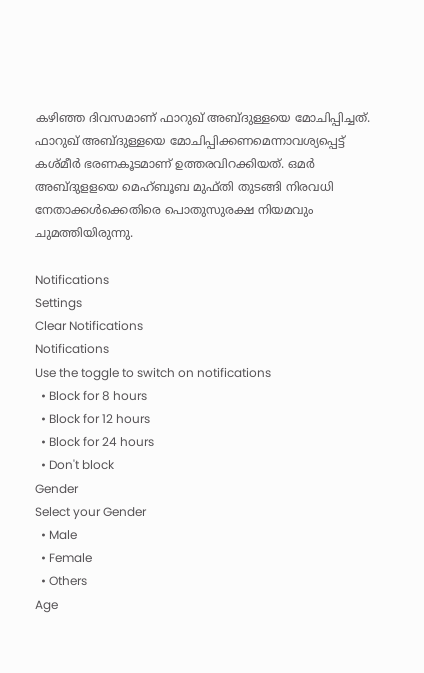കഴിഞ്ഞ ദിവസമാണ് ഫാറുഖ് അബ്ദുള്ളയെ മോചിപ്പിച്ചത്. ഫാറുഖ് അബ്ദുള്ളയെ മോചിപ്പിക്കണമെന്നാവശ്യപ്പെട്ട് കശ്മീര്‍ ഭരണകൂടമാണ് ഉത്തരവിറക്കിയത്. ഒമര്‍ അബ്ദുളളയെ മെഹ്ബൂബ മുഫ്തി തുടങ്ങി നിരവധി നേതാക്കള്‍ക്കെതിരെ പൊതുസുരക്ഷ നിയമവും ചുമത്തിയിരുന്നു.

Notifications
Settings
Clear Notifications
Notifications
Use the toggle to switch on notifications
  • Block for 8 hours
  • Block for 12 hours
  • Block for 24 hours
  • Don't block
Gender
Select your Gender
  • Male
  • Female
  • Others
Age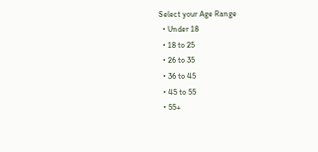Select your Age Range
  • Under 18
  • 18 to 25
  • 26 to 35
  • 36 to 45
  • 45 to 55
  • 55+